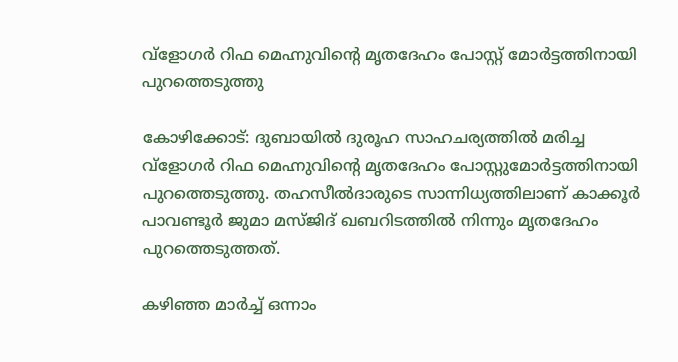വ്‌ളോഗര്‍ റിഫ മെഹ്നുവിന്റെ മൃതദേഹം പോസ്റ്റ് മോര്‍ട്ടത്തിനായി പുറത്തെടുത്തു

കോഴിക്കോട്: ദുബായില്‍ ദുരൂഹ സാഹചര്യത്തില്‍ മരിച്ച വ്‌ളോഗര്‍ റിഫ മെഹ്നുവിന്റെ മൃതദേഹം പോസ്റ്റുമോര്‍ട്ടത്തിനായി പുറത്തെടുത്തു. തഹസീല്‍ദാരുടെ സാന്നിധ്യത്തിലാണ് കാക്കൂര്‍ പാവണ്ടൂര്‍ ജുമാ മസ്ജിദ് ഖബറിടത്തില്‍ നിന്നും മൃതദേഹം പുറത്തെടുത്തത്.

കഴിഞ്ഞ മാര്‍ച്ച് ഒന്നാം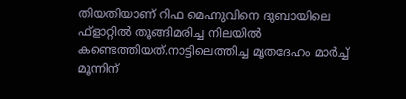തിയതിയാണ് റിഫ മെഹ്നുവിനെ ദുബായിലെ ഫ്‌ളാറ്റില്‍ തൂങ്ങിമരിച്ച നിലയില്‍ കണ്ടെത്തിയത്.നാട്ടിലെത്തിച്ച മൃതദേഹം മാര്‍ച്ച് മൂന്നിന്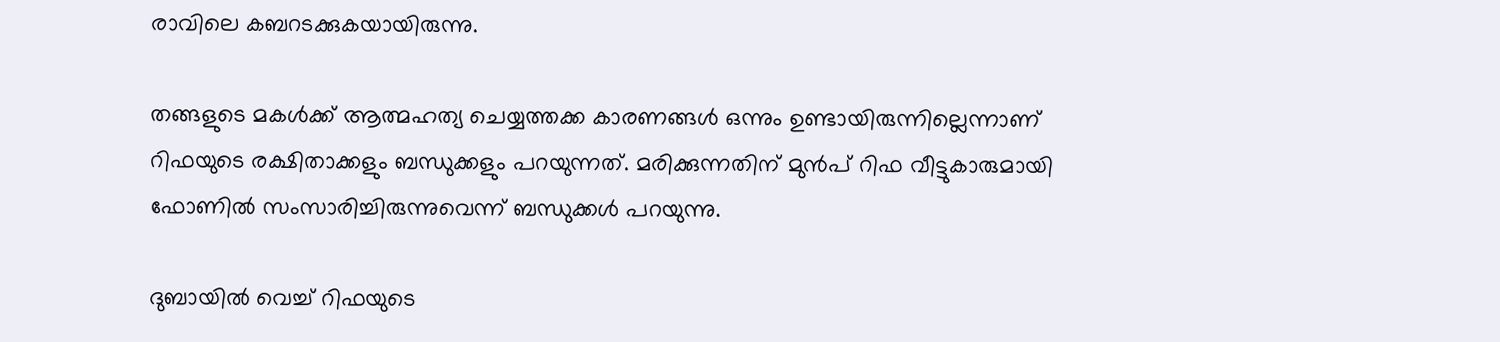രാവിലെ കബറടക്കുകയായിരുന്നു.

തങ്ങളുടെ മകള്‍ക്ക് ആത്മഹത്യ ചെയ്യത്തക്ക കാരണങ്ങള്‍ ഒന്നും ഉണ്ടായിരുന്നില്ലെന്നാണ് റിഫയുടെ രക്ഷിതാക്കളും ബന്ധുക്കളും പറയുന്നത്. മരിക്കുന്നതിന് മുന്‍പ് റിഫ വീട്ടുകാരുമായി ഫോണില്‍ സംസാരിച്ചിരുന്നുവെന്ന് ബന്ധുക്കള്‍ പറയുന്നു.

ദുബായില്‍ വെച്ച് റിഫയുടെ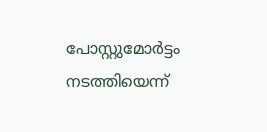പോസ്റ്റുമോര്‍ട്ടം നടത്തിയെന്ന്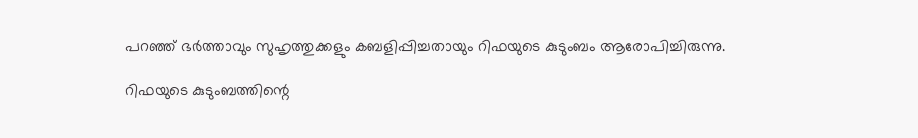പറഞ്ഞ് ഭര്‍ത്താവും സുഹൃത്തുക്കളും കബളിപ്പിച്ചതായും റിഫയുടെ കുടുംബം ആരോപിച്ചിരുന്നു.

റിഫയുടെ കുടുംബത്തിന്റെ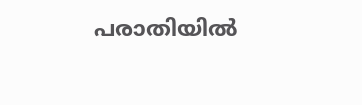പരാതിയില്‍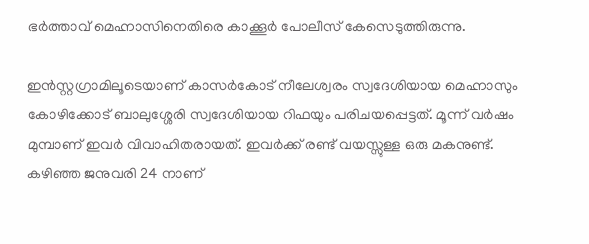ഭര്‍ത്താവ് മെഹ്നാസിനെതിരെ കാക്കൂര്‍ പോലീസ് കേസെടുത്തിരുന്നു.

ഇന്‍സ്റ്റഗ്രാമിലൂടെയാണ് കാസര്‍കോട് നീലേശ്വരം സ്വദേശിയായ മെഹ്നാസും കോഴിക്കോട് ബാലുശ്ശേരി സ്വദേശിയായ റിഫയും പരിചയപ്പെട്ടത്. മൂന്ന് വര്‍ഷം മുമ്പാണ് ഇവര്‍ വിവാഹിതരായത്. ഇവര്‍ക്ക് രണ്ട് വയസ്സുള്ള ഒരു മകനുണ്ട്. കഴിഞ്ഞ ജനുവരി 24 നാണ്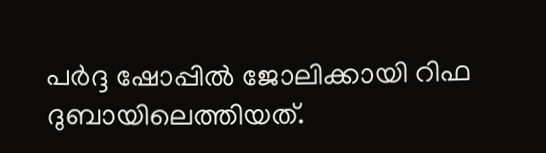പര്‍ദ്ദ ഷോപ്പില്‍ ജോലിക്കായി റിഫ ദുബായിലെത്തിയത്.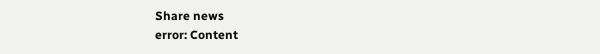Share news
error: Content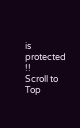is protected !!
Scroll to Top